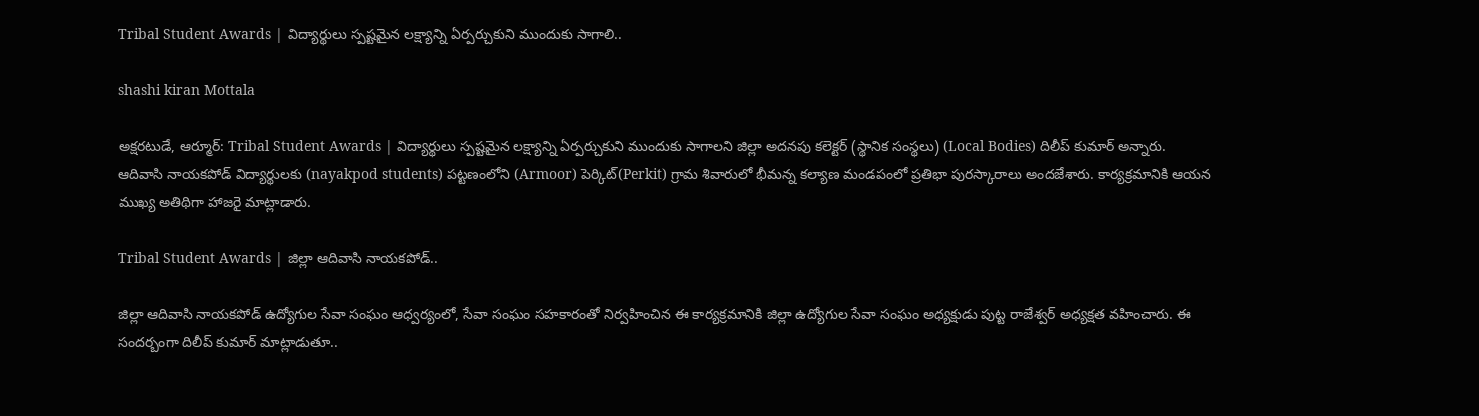Tribal Student Awards | విద్యార్థులు స్పష్టమైన లక్ష్యాన్ని ఏర్పర్చుకుని ముందుకు సాగాలి..

shashi kiran Mottala

అక్షరటుడే, ఆర్మూర్: Tribal Student Awards | విద్యార్థులు స్పష్టమైన లక్ష్యాన్ని ఏర్పర్చుకుని ముందుకు సాగాలని జిల్లా అదనపు కలెక్టర్ (స్థానిక సంస్థలు) (Local Bodies) దిలీప్ కుమార్ అన్నారు. ఆదివాసి నాయకపోడ్ విద్యార్థులకు (nayakpod students) పట్టణంలోని (Armoor) పెర్కిట్(Perkit) గ్రామ శివారులో భీమన్న కల్యాణ మండపంలో ప్రతిభా పురస్కారాలు అందజేశారు. కార్యక్రమానికి ఆయన ముఖ్య అతిథిగా హాజరై మాట్లాడారు.

Tribal Student Awards | జిల్లా ఆదివాసి నాయకపోడ్..

జిల్లా ఆదివాసి నాయకపోడ్ ఉద్యోగుల సేవా సంఘం ఆధ్వర్యంలో, సేవా సంఘం సహకారంతో నిర్వహించిన ఈ కార్యక్రమానికి జిల్లా ఉద్యోగుల సేవా సంఘం అధ్యక్షుడు పుట్ట రాజేశ్వర్ అధ్యక్షత వహించారు. ఈ సందర్బంగా దిలీప్ కుమార్ మాట్లాడుతూ..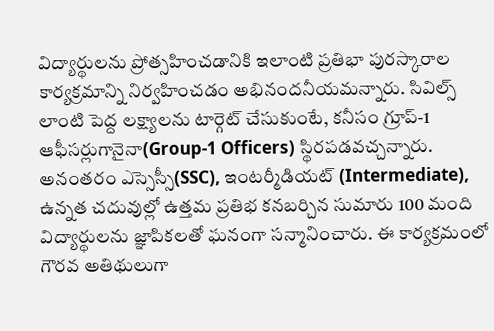విద్యార్థులను ప్రోత్సహించడానికి ఇలాంటి ప్రతిభా పురస్కారాల కార్యక్రమాన్ని నిర్వహించడం అభినందనీయమన్నారు. సివిల్స్ లాంటి పెద్ద లక్ష్యాలను టార్గెట్ చేసుకుంటే, కనీసం గ్రూప్-1 ఆఫీసర్లుగానైనా(Group-1 Officers) స్థిరపడవచ్చన్నారు. అనంతరం ఎస్సెస్సీ(SSC), ఇంటర్మీడియట్ (Intermediate), ఉన్నత చదువుల్లో ఉత్తమ ప్రతిభ కనబర్చిన సుమారు 100 మంది విద్యార్థులను జ్ఞాపికలతో ఘనంగా సన్మానించారు. ఈ కార్యక్రమంలో గౌరవ అతిథులుగా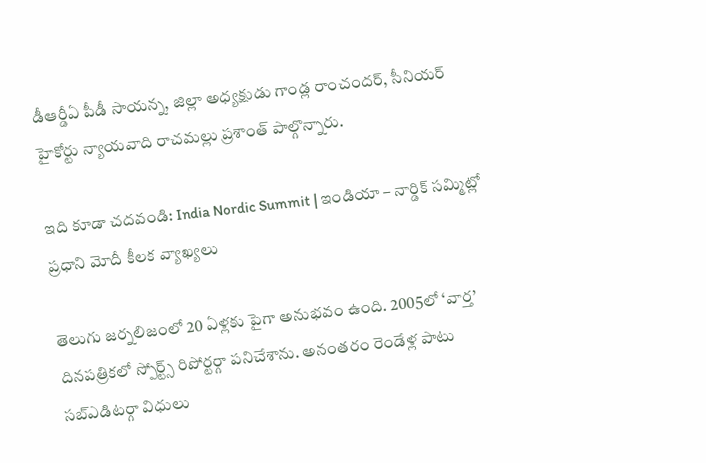డీఆర్డీఏ పీడీ సాయన్న, జిల్లా అధ్యక్షుడు గాండ్ల రాంచందర్, సీనియర్ హైకోర్టు న్యాయవాది రాచమల్లు ప్రశాంత్ పాల్గొన్నారు.

ఇది కూడా చదవండి: India Nordic Summit | ఇండియా – నార్డిక్ సమ్మిట్లో ప్రధాని మోదీ కీలక వ్యాఖ్యలు

తెలుగు జర్నలిజంలో 20 ఏళ్లకు పైగా అనుభవం ఉంది. 2005లో ‘వార్త’ దినపత్రికలో స్పోర్ట్స్ రిపోర్టర్గా పనిచేశాను. అనంతరం రెండేళ్ల పాటు సబ్ఎడిటర్గా విధులు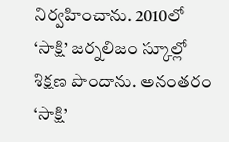నిర్వహించాను. 2010లో ‘సాక్షి’ జర్నలిజం స్కూల్లో శిక్షణ పొందాను. అనంతరం ‘సాక్షి’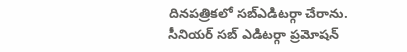దినపత్రికలో సబ్ఎడిటర్గా చేరాను. సీనియర్ సబ్ ఎడిటర్గా ప్రమోషన్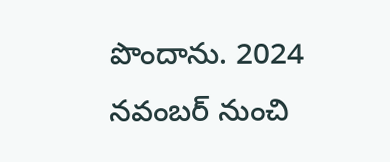పొందాను. 2024 నవంబర్ నుంచి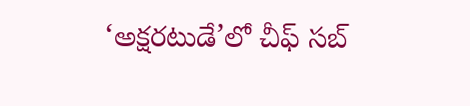‘అక్షరటుడే’లో చీఫ్ సబ్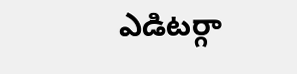ఎడిటర్గా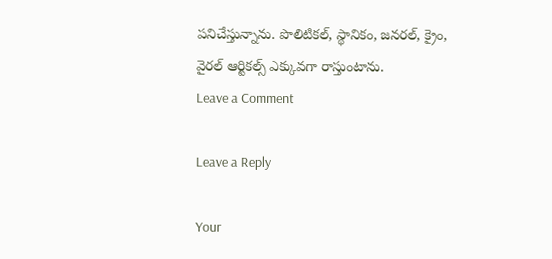పనిచేస్తున్నాను. పొలిటికల్, స్థానికం, జనరల్, క్రైం, వైరల్ ఆర్టికల్స్ ఎక్కువగా రాస్తుంటాను.
Leave a Comment

Leave a Reply

Your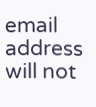email address will not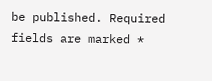be published. Required fields are marked *